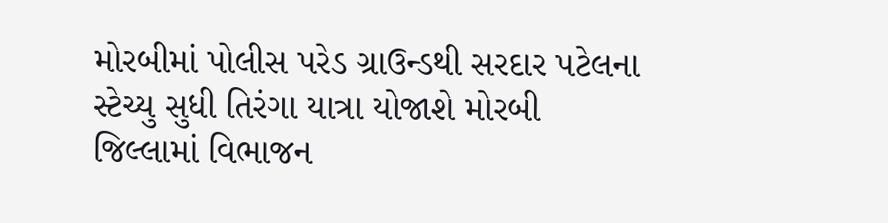મોરબીમાં પોલીસ પરેડ ગ્રાઉન્ડથી સરદાર પટેલના સ્ટેચ્યુ સુધી તિરંગા યાત્રા યોજાશે મોરબી જિલ્લામાં વિભાજન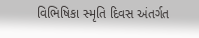વિભિષિકા સ્મૃતિ દિવસ અંતર્ગત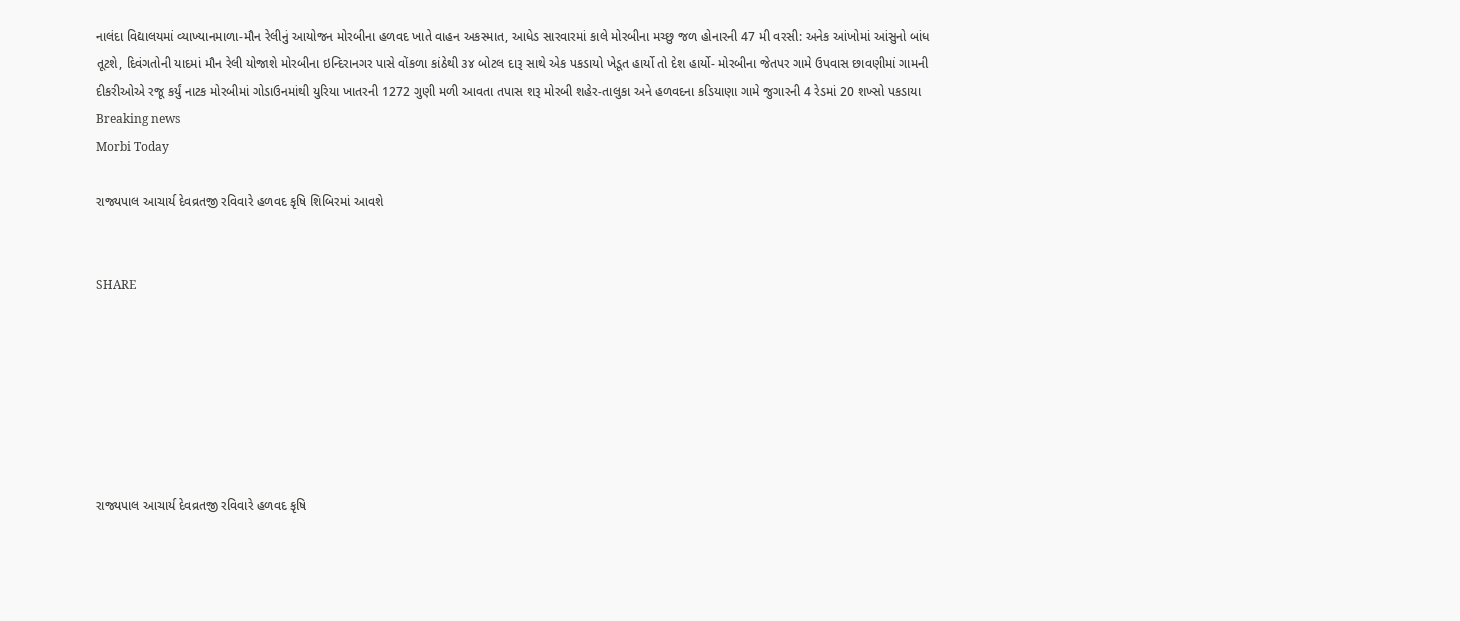નાલંદા વિદ્યાલયમાં વ્યાખ્યાનમાળા-મૌન રેલીનું આયોજન મોરબીના હળવદ ખાતે વાહન અકસ્માત, આધેડ સારવારમાં કાલે મોરબીના મચ્છુ જળ હોનારની 47 મી વરસી: અનેક આંખોમાં આંસુનો બાંધ તૂટશે, દિવંગતોની યાદમાં મૌન રેલી યોજાશે મોરબીના ઇન્દિરાનગર પાસે વોંકળા કાંઠેથી ૩૪ બોટલ દારૂ સાથે એક પકડાયો ખેડૂત હાર્યો તો દેશ હાર્યો- મોરબીના જેતપર ગામે ઉપવાસ છાવણીમાં ગામની દીકરીઓએ રજૂ કર્યું નાટક મોરબીમાં ગોડાઉનમાંથી યુરિયા ખાતરની 1272 ગુણી મળી આવતા તપાસ શરૂ મોરબી શહેર-તાલુકા અને હળવદના કડિયાણા ગામે જુગારની 4 રેડમાં 20 શખ્સો પકડાયા
Breaking news
Morbi Today

રાજ્યપાલ આચાર્ય દેવવ્રતજી રવિવારે હળવદ કૃષિ શિબિરમાં આવશે


SHARE







રાજ્યપાલ આચાર્ય દેવવ્રતજી રવિવારે હળવદ કૃષિ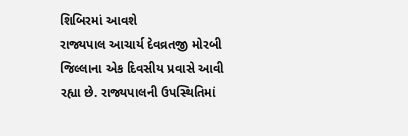શિબિરમાં આવશે
રાજ્યપાલ આચાર્ય દેવવ્રતજી મોરબી જિલ્લાના એક દિવસીય પ્રવાસે આવી રહ્યા છે. રાજ્યપાલની ઉપસ્થિતિમાં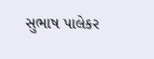સુભાષ પાલેકર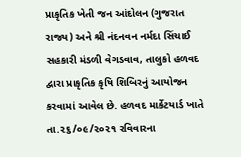પ્રાકૃતિક ખેતી જન આંદોલન (ગુજરાત રાજ્ય) અને શ્રી નંદનવન નર્મદા સિંચાઈ સહકારી મંડળી વેગડવાવ, તાલુકો હળવદ દ્વારા પ્રાકૃતિક કૃષિ શિબિરનું આયોજન કરવામાં આવેલ છે. હળવદ માર્કેટયાર્ડ ખાતે તા.૨૬/૦૯/૨૦૨૧ રવિવારના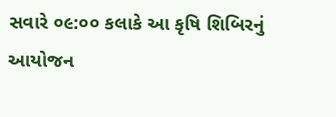સવારે ૦૯:૦૦ કલાકે આ કૃષિ શિબિરનું આયોજન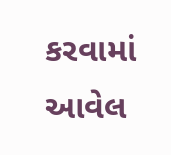કરવામાં આવેલ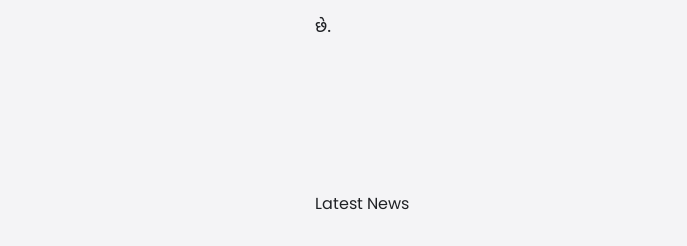છે.






Latest News